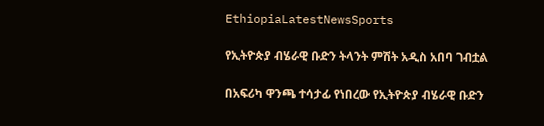EthiopiaLatestNewsSports

የኢትዮጵያ ብሄራዊ ቡድን ትላንት ምሽት አዲስ አበባ ገብቷል

በአፍሪካ ዋንጫ ተሳታፊ የነበረው የኢትዮጵያ ብሄራዊ ቡድን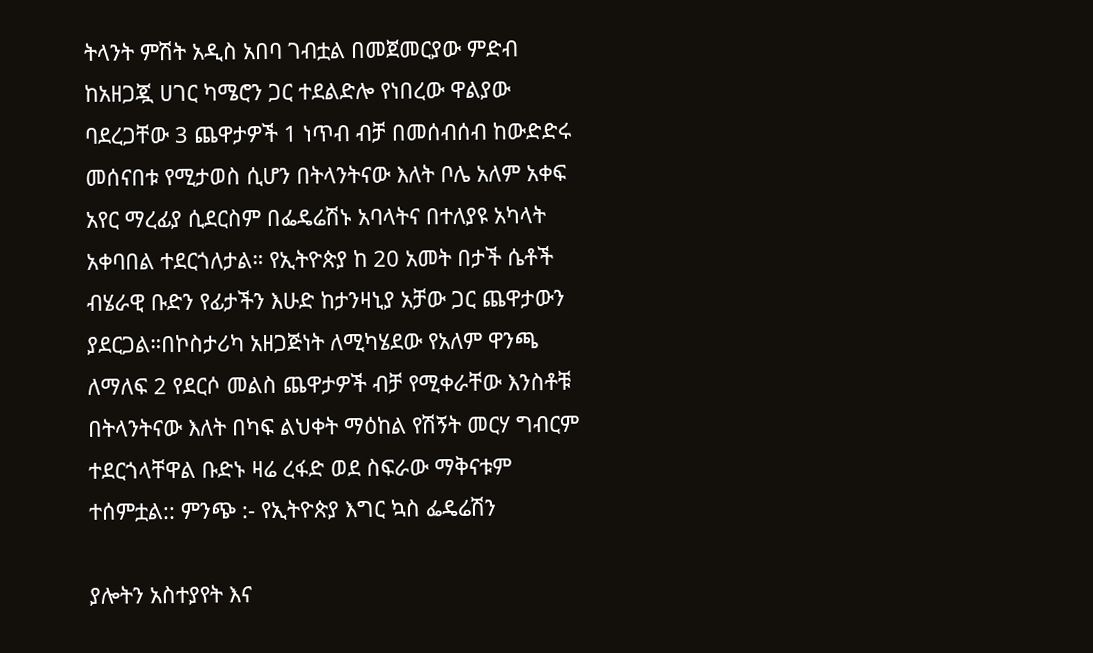ትላንት ምሽት አዲስ አበባ ገብቷል በመጀመርያው ምድብ ከአዘጋጇ ሀገር ካሜሮን ጋር ተደልድሎ የነበረው ዋልያው ባደረጋቸው 3 ጨዋታዎች 1 ነጥብ ብቻ በመሰብሰብ ከውድድሩ መሰናበቱ የሚታወስ ሲሆን በትላንትናው እለት ቦሌ አለም አቀፍ አየር ማረፊያ ሲደርስም በፌዴሬሽኑ አባላትና በተለያዩ አካላት አቀባበል ተደርጎለታል። የኢትዮጵያ ከ 20 አመት በታች ሴቶች ብሄራዊ ቡድን የፊታችን እሁድ ከታንዛኒያ አቻው ጋር ጨዋታውን ያደርጋል።በኮስታሪካ አዘጋጅነት ለሚካሄደው የአለም ዋንጫ ለማለፍ 2 የደርሶ መልስ ጨዋታዎች ብቻ የሚቀራቸው እንስቶቹ በትላንትናው እለት በካፍ ልህቀት ማዕከል የሽኝት መርሃ ግብርም ተደርጎላቸዋል ቡድኑ ዛሬ ረፋድ ወደ ስፍራው ማቅናቱም ተሰምቷል:: ምንጭ :- የኢትዮጵያ እግር ኳስ ፌዴሬሽን

ያሎትን አስተያየት እና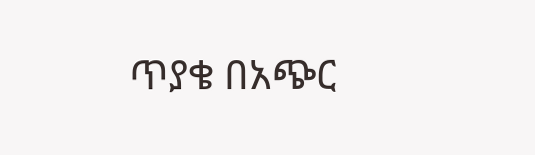ጥያቄ በአጭር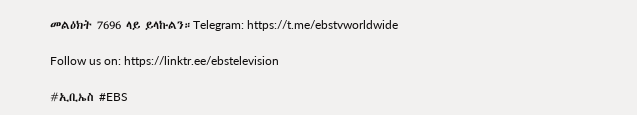መልዕክት 7696 ላይ ይላኩልን።Telegram: https://t.me/ebstvworldwide

Follow us on: https://linktr.ee/ebstelevision

#ኢቢኤስ #EBS